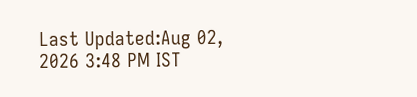Last Updated:Aug 02, 2026 3:48 PM IST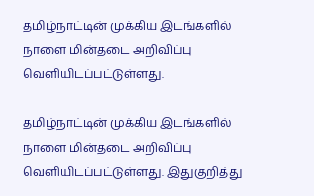தமிழ்நாட்டின் முக்கிய இடங்களில் நாளை மின்தடை அறிவிப்பு வெளியிடப்பட்டுள்ளது.

தமிழ்நாட்டின் முக்கிய இடங்களில் நாளை மின்தடை அறிவிப்பு வெளியிடப்பட்டுள்ளது. இதுகுறித்து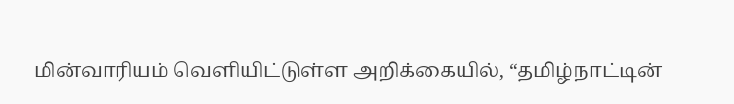மின்வாரியம் வெளியிட்டுள்ள அறிக்கையில், “தமிழ்நாட்டின்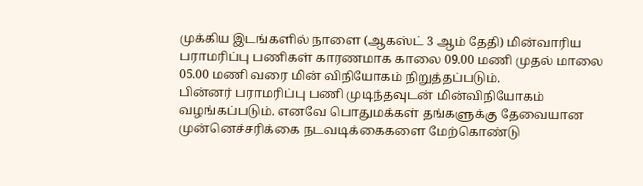முக்கிய இடங்களில் நாளை (ஆகஸ்ட் 3 ஆம் தேதி) மின்வாரிய பராமரிப்பு பணிகள் காரணமாக காலை 09.00 மணி முதல் மாலை 05.00 மணி வரை மின் விநியோகம் நிறுத்தப்படும்.
பின்னர் பராமரிப்பு பணி முடிந்தவுடன் மின்விநியோகம் வழங்கப்படும். எனவே பொதுமக்கள் தங்களுக்கு தேவையான முன்னெச்சரிக்கை நடவடிக்கைகளை மேற்கொண்டு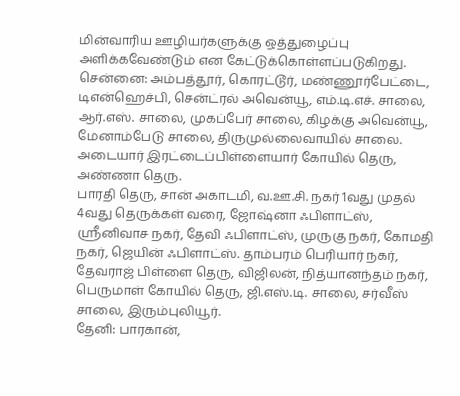மின்வாரிய ஊழியர்களுக்கு ஒத்துழைப்பு அளிக்கவேண்டும் என கேட்டுக்கொள்ளப்படுகிறது.
சென்னை: அம்பத்தூர், கொரட்டூர், மண்ணூர்பேட்டை, டிஎன்ஹெச்பி, சென்ட்ரல் அவென்யூ, எம்.டி.எச். சாலை, ஆர்.எஸ். சாலை, முகப்பேர் சாலை, கிழக்கு அவென்யூ, மேனாம்பேடு சாலை, திருமுல்லைவாயில் சாலை. அடையார் இரட்டைப்பிள்ளையார் கோயில் தெரு, அண்ணா தெரு.
பாரதி தெரு, சான் அகாடமி, வ.ஊ.சி. நகர் 1வது முதல் 4வது தெருக்கள் வரை, ஜோஷ்னா ஃபிளாட்ஸ், ஸ்ரீனிவாச நகர், தேவி ஃபிளாட்ஸ், முருகு நகர், கோமதி நகர், ஜெயின் ஃபிளாட்ஸ். தாம்பரம் பெரியார் நகர், தேவராஜ் பிள்ளை தெரு, விஜிலன், நித்யானந்தம் நகர், பெருமாள் கோயில் தெரு, ஜி.எஸ்.டி. சாலை, சர்வீஸ் சாலை, இரும்புலியூர்.
தேனி: பாரகான்,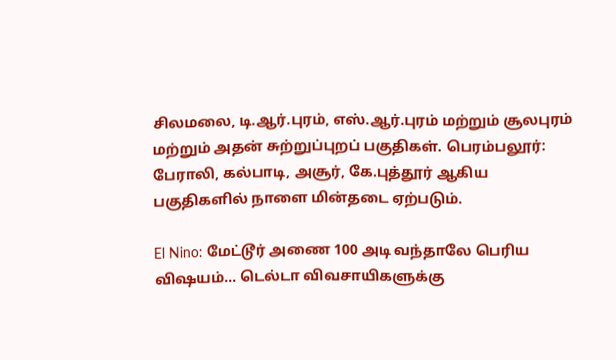சிலமலை, டி.ஆர்.புரம், எஸ்.ஆர்.புரம் மற்றும் சூலபுரம் மற்றும் அதன் சுற்றுப்புறப் பகுதிகள். பெரம்பலூர்: பேராலி, கல்பாடி, அசூர், கே.புத்தூர் ஆகிய பகுதிகளில் நாளை மின்தடை ஏற்படும்.

El Nino: மேட்டூர் அணை 100 அடி வந்தாலே பெரிய விஷயம்... டெல்டா விவசாயிகளுக்கு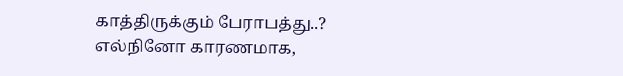காத்திருக்கும் பேராபத்து..?
எல்நினோ காரணமாக,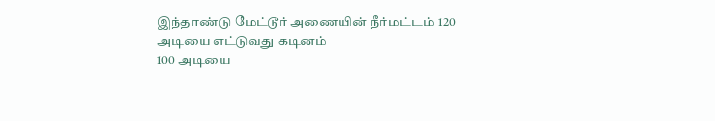இந்தாண்டு மேட்டூர் அணையின் நீர்மட்டம் 120 அடியை எட்டுவது கடினம்
100 அடியை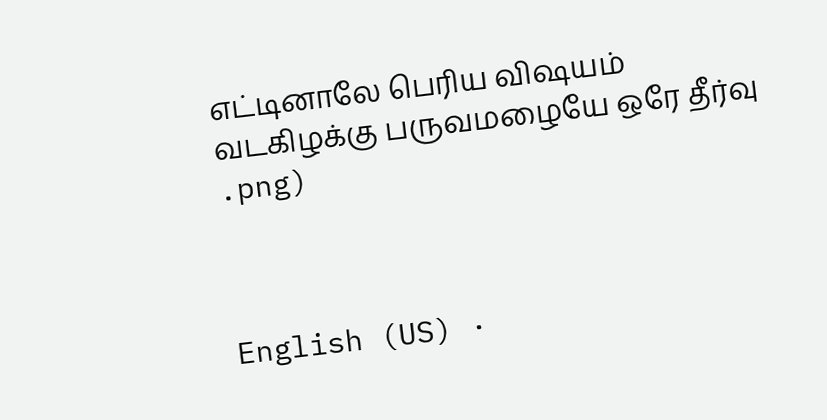எட்டினாலே பெரிய விஷயம்
வடகிழக்கு பருவமழையே ஒரே தீர்வு
.png)



English (US) ·